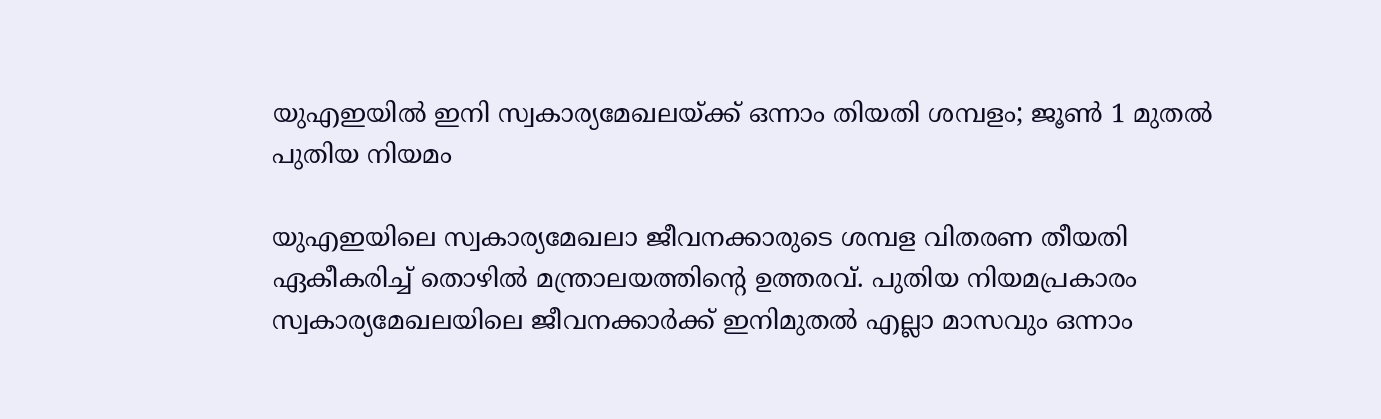യുഎഇയിൽ ഇനി സ്വകാര്യമേഖലയ്ക്ക് ഒന്നാം തിയതി ശമ്പളം; ജൂൺ 1 മുതൽ പുതിയ നിയമം

യുഎഇയിലെ സ്വകാര്യമേഖലാ ജീവനക്കാരുടെ ശമ്പള വിതരണ തീയതി ഏകീകരിച്ച് തൊഴിൽ മന്ത്രാലയത്തിന്റെ ഉത്തരവ്. പുതിയ നിയമപ്രകാരം സ്വകാര്യമേഖലയിലെ ജീവനക്കാർക്ക് ഇനിമുതൽ എല്ലാ മാസവും ഒന്നാം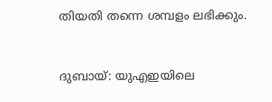തിയതി തന്നെ ശമ്പളം ലഭിക്കും.



ദുബായ്: യുഎഇയിലെ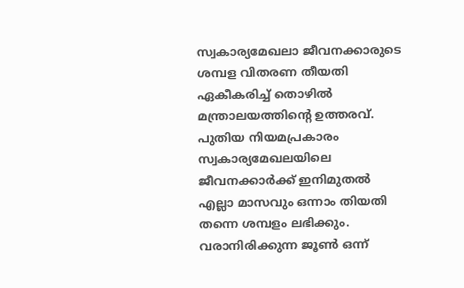സ്വകാര്യമേഖലാ ജീവനക്കാരുടെ ശമ്പള വിതരണ തീയതി ഏകീകരിച്ച് തൊഴിൽ മന്ത്രാലയത്തിന്റെ ഉത്തരവ്. പുതിയ നിയമപ്രകാരം സ്വകാര്യമേഖലയിലെ ജീവനക്കാർക്ക് ഇനിമുതൽ എല്ലാ മാസവും ഒന്നാം തിയതി തന്നെ ശമ്പളം ലഭിക്കും. വരാനിരിക്കുന്ന ജൂൺ ഒന്ന്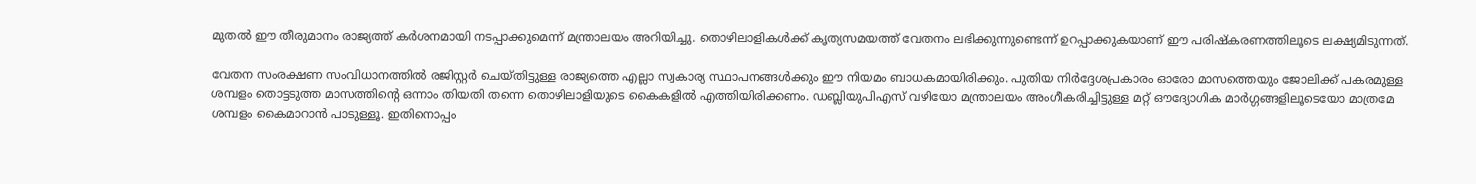മുതൽ ഈ തീരുമാനം രാജ്യത്ത് കർശനമായി നടപ്പാക്കുമെന്ന് മന്ത്രാലയം അറിയിച്ചു. തൊഴിലാളികൾക്ക് കൃത്യസമയത്ത് വേതനം ലഭിക്കുന്നുണ്ടെന്ന് ഉറപ്പാക്കുകയാണ് ഈ പരിഷ്കരണത്തിലൂടെ ലക്ഷ്യമിടുന്നത്.

വേതന സംരക്ഷണ സംവിധാനത്തിൽ രജിസ്റ്റർ ചെയ്തിട്ടുള്ള രാജ്യത്തെ എല്ലാ സ്വകാര്യ സ്ഥാപനങ്ങൾക്കും ഈ നിയമം ബാധകമായിരിക്കും. പുതിയ നിർദ്ദേശപ്രകാരം ഓരോ മാസത്തെയും ജോലിക്ക് പകരമുള്ള ശമ്പളം തൊട്ടടുത്ത മാസത്തിന്റെ ഒന്നാം തിയതി തന്നെ തൊഴിലാളിയുടെ കൈകളിൽ എത്തിയിരിക്കണം. ഡബ്ലിയുപിഎസ് വഴിയോ മന്ത്രാലയം അംഗീകരിച്ചിട്ടുള്ള മറ്റ് ഔദ്യോഗിക മാർഗ്ഗങ്ങളിലൂടെയോ മാത്രമേ ശമ്പളം കൈമാറാൻ പാടുള്ളൂ. ഇതിനൊപ്പം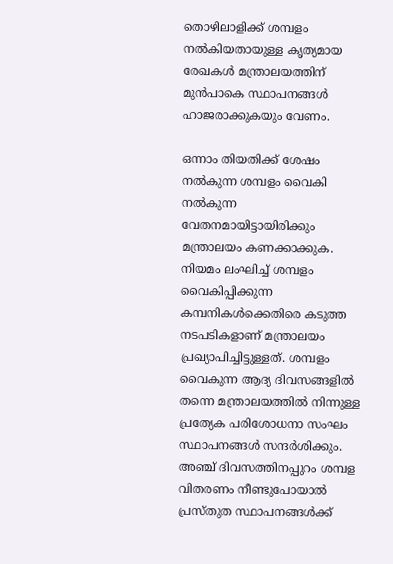തൊഴിലാളിക്ക് ശമ്പളം നൽകിയതായുള്ള കൃത്യമായ രേഖകൾ മന്ത്രാലയത്തിന് മുൻപാകെ സ്ഥാപനങ്ങൾ ഹാജരാക്കുകയും വേണം.

ഒന്നാം തിയതിക്ക് ശേഷം നൽകുന്ന ശമ്പളം വൈകി നൽകുന്ന വേതനമായിട്ടായിരിക്കും മന്ത്രാലയം കണക്കാക്കുക. നിയമം ലംഘിച്ച് ശമ്പളം വൈകിപ്പിക്കുന്ന കമ്പനികൾക്കെതിരെ കടുത്ത നടപടികളാണ് മന്ത്രാലയം പ്രഖ്യാപിച്ചിട്ടുള്ളത്. ശമ്പളം വൈകുന്ന ആദ്യ ദിവസങ്ങളിൽ തന്നെ മന്ത്രാലയത്തിൽ നിന്നുള്ള പ്രത്യേക പരിശോധനാ സംഘം സ്ഥാപനങ്ങൾ സന്ദർശിക്കും. അഞ്ച് ദിവസത്തിനപ്പുറം ശമ്പള വിതരണം നീണ്ടുപോയാൽ പ്രസ്തുത സ്ഥാപനങ്ങൾക്ക്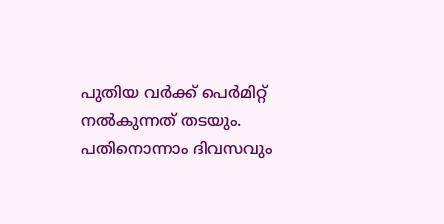പുതിയ വർക്ക് പെർമിറ്റ് നൽകുന്നത് തടയും. പതിനൊന്നാം ദിവസവും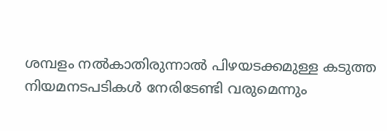ശമ്പളം നൽകാതിരുന്നാൽ പിഴയടക്കമുള്ള കടുത്ത നിയമനടപടികൾ നേരിടേണ്ടി വരുമെന്നും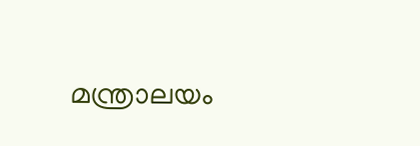മന്ത്രാലയം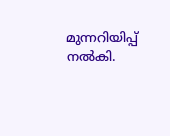മുന്നറിയിപ്പ് നൽകി.